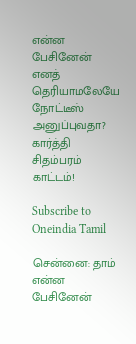என்ன பேசினேன் எனத் தெரியாமலேயே நோட்டீஸ் அனுப்புவதா? கார்த்தி சிதம்பரம் காட்டம்!

Subscribe to Oneindia Tamil

சென்னை: தாம் என்ன பேசினேன்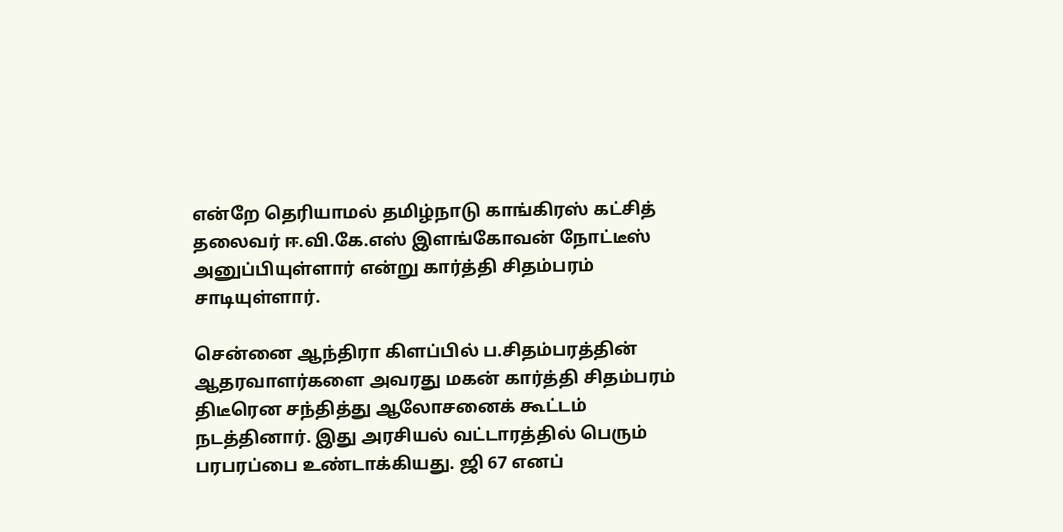என்றே தெரியாமல் தமிழ்நாடு காங்கிரஸ் கட்சித் தலைவர் ஈ.வி.கே.எஸ் இளங்கோவன் நோட்டீஸ் அனுப்பியுள்ளார் என்று கார்த்தி சிதம்பரம் சாடியுள்ளார்.

சென்னை ஆந்திரா கிளப்பில் ப.சிதம்பரத்தின் ஆதரவாளர்களை அவரது மகன் கார்த்தி சிதம்பரம் திடீரென சந்தித்து ஆலோசனைக் கூட்டம் நடத்தினார். இது அரசியல் வட்டாரத்தில் பெரும் பரபரப்பை உண்டாக்கியது. ஜி 67 எனப்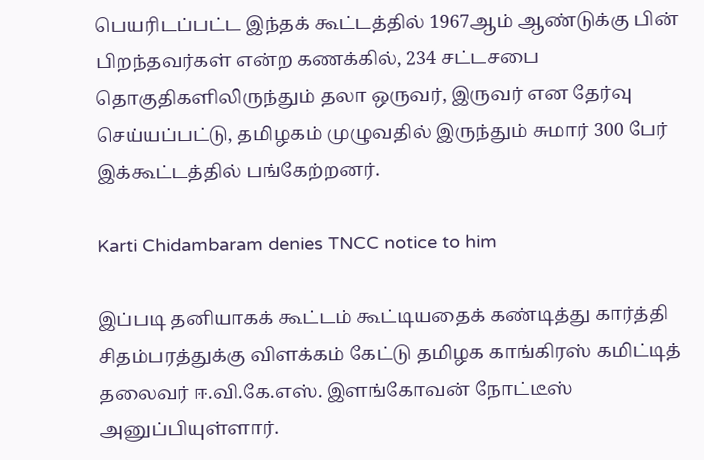பெயரிடப்பட்ட இந்தக் கூட்டத்தில் 1967ஆம் ஆண்டுக்கு பின் பிறந்தவர்கள் என்ற கணக்கில், 234 சட்டசபை தொகுதிகளிலிருந்தும் தலா ஒருவர், இருவர் என தேர்வு செய்யப்பட்டு, தமிழகம் முழுவதில் இருந்தும் சுமார் 300 பேர் இக்கூட்டத்தில் பங்கேற்றனர்.

Karti Chidambaram denies TNCC notice to him

இப்படி தனியாகக் கூட்டம் கூட்டியதைக் கண்டித்து கார்த்தி சிதம்பரத்துக்கு விளக்கம் கேட்டு தமிழக காங்கிரஸ் கமிட்டித் தலைவர் ஈ.வி.கே.எஸ். இளங்கோவன் நோட்டீஸ் அனுப்பியுள்ளார்.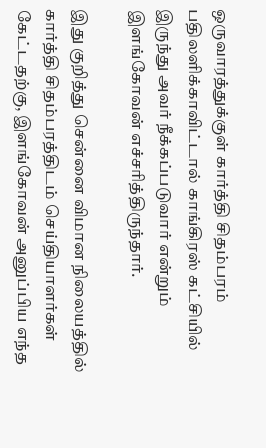ஒருவாரத்துக்குள் கார்த்தி சிதம்பரம் பதிலளிக்காவிட்டால் காங்கிரஸ் கட்சியில் இருந்து அவர் நீக்கப்படுவார் என்றும் இளங்கோவன் எச்சரித்திருந்தார்.

இது குறித்து சென்னை விமான நிலையத்தில் கார்த்தி சிதம்பரத்திடம் செய்தியாளர்கள் கேட்டதற்கு, இளங்கோவன் அனுப்பிய எந்த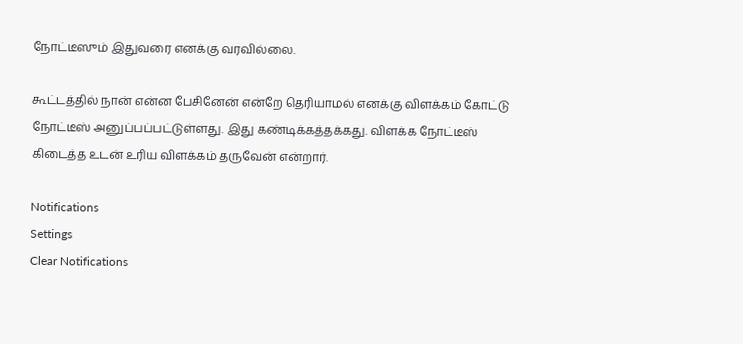நோட்டீஸும் இதுவரை எனக்கு வரவில்லை.

கூட்டத்தில் நான் என்ன பேசினேன் என்றே தெரியாமல் எனக்கு விளக்கம் கோட்டு நோட்டீஸ் அனுப்பப்பட்டுள்ளது. இது கண்டிக்கத்தக்கது. விளக்க நோட்டீஸ் கிடைத்த உடன் உரிய விளக்கம் தருவேன் என்றார்.

Notifications
Settings
Clear Notifications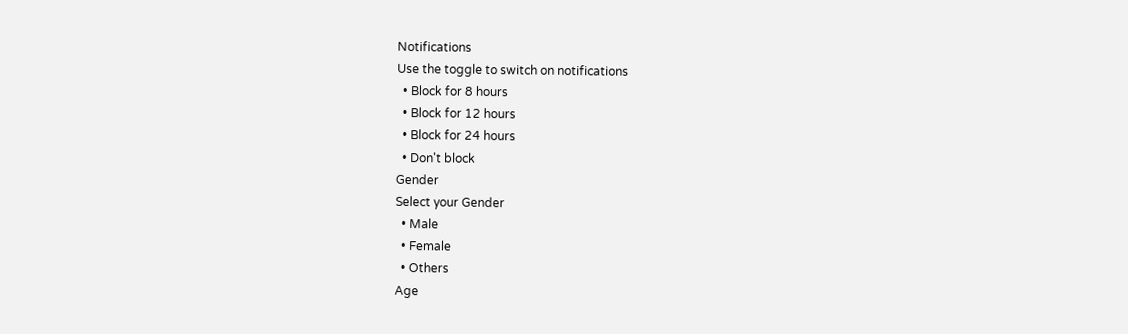Notifications
Use the toggle to switch on notifications
  • Block for 8 hours
  • Block for 12 hours
  • Block for 24 hours
  • Don't block
Gender
Select your Gender
  • Male
  • Female
  • Others
Age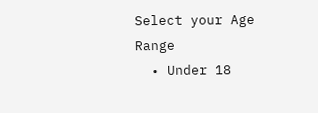Select your Age Range
  • Under 18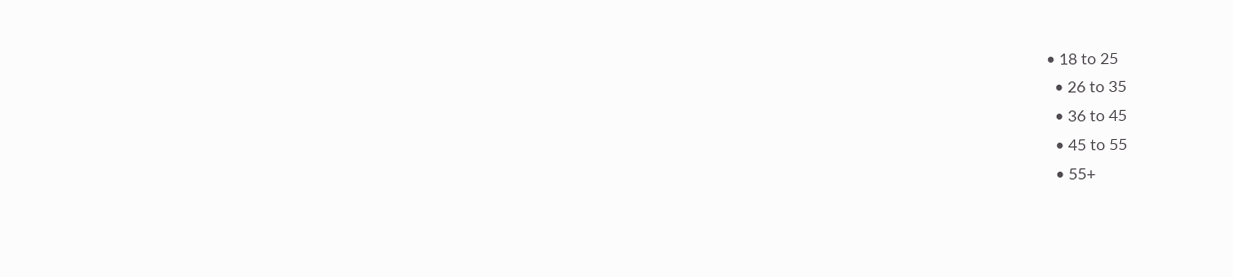• 18 to 25
  • 26 to 35
  • 36 to 45
  • 45 to 55
  • 55+